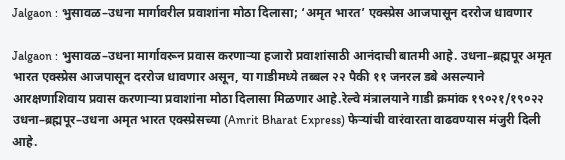Jalgaon : भुसावळ–उधना मार्गावरील प्रवाशांना मोठा दिलासा; ‘अमृत भारत’ एक्स्प्रेस आजपासून दररोज धावणार

Jalgaon : भुसावळ–उधना मार्गावरून प्रवास करणाऱ्या हजारो प्रवाशांसाठी आनंदाची बातमी आहे. उधना–ब्रह्मपूर अमृत भारत एक्स्प्रेस आजपासून दररोज धावणार असून, या गाडीमध्ये तब्बल २२ पैकी ११ जनरल डबे असल्याने आरक्षणाशिवाय प्रवास करणाऱ्या प्रवाशांना मोठा दिलासा मिळणार आहे.रेल्वे मंत्रालयाने गाडी क्रमांक १९०२१/१९०२२ उधना–ब्रह्मपूर–उधना अमृत भारत एक्स्प्रेसच्या (Amrit Bharat Express) फेऱ्यांची वारंवारता वाढवण्यास मंजुरी दिली आहे.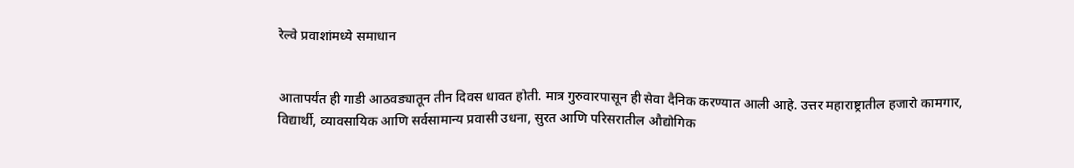रेल्वे प्रवाशांमध्ये समाधान


आतापर्यंत ही गाडी आठवड्यातून तीन दिवस धावत होती. मात्र गुरुवारपासून ही सेवा दैनिक करण्यात आली आहे. उत्तर महाराष्ट्रातील हजारो कामगार, विद्यार्थी, व्यावसायिक आणि सर्वसामान्य प्रवासी उधना, सुरत आणि परिसरातील औद्योगिक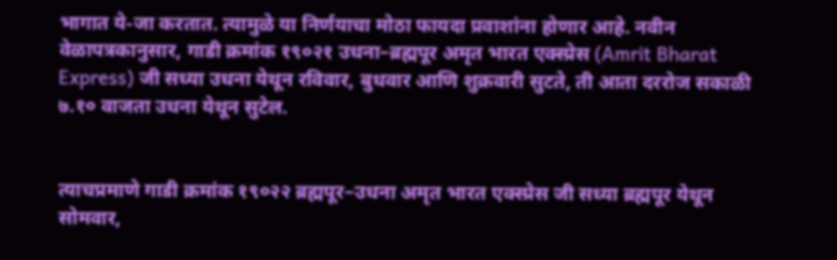भागात ये-जा करतात. त्यामुळे या निर्णयाचा मोठा फायदा प्रवाशांना होणार आहे. नवीन वेळापत्रकानुसार, गाडी क्रमांक १९०२१ उधना–ब्रह्मपूर अमृत भारत एक्स्प्रेस (Amrit Bharat Express) जी सध्या उधना येथून रविवार, बुधवार आणि शुक्रवारी सुटते, ती आता दररोज सकाळी ७.१० वाजता उधना येथून सुटेल.


त्याचप्रमाणे गाडी क्रमांक १९०२२ ब्रह्मपूर–उधना अमृत भारत एक्स्प्रेस जी सध्या ब्रह्मपूर येथून सोमवार,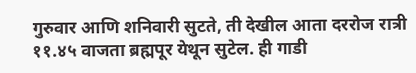गुरुवार आणि शनिवारी सुटते, ती देखील आता दररोज रात्री ११.४५ वाजता ब्रह्मपूर येथून सुटेल. ही गाडी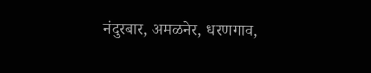नंदुरबार, अमळनेर, धरणगाव,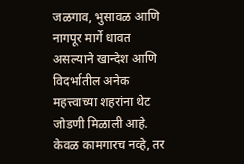जळगाव, भुसावळ आणि नागपूर मार्गे धावत असल्याने खान्देश आणि विदर्भातील अनेक महत्त्वाच्या शहरांना थेट जोडणी मिळाली आहे. केवळ कामगारच नव्हे, तर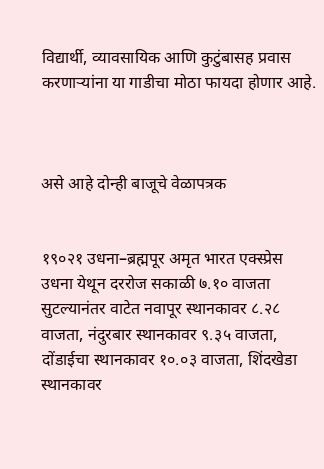विद्यार्थी, व्यावसायिक आणि कुटुंबासह प्रवास करणाऱ्यांना या गाडीचा मोठा फायदा होणार आहे.



असे आहे दोन्ही बाजूचे वेळापत्रक


१९०२१ उधना–ब्रह्मपूर अमृत भारत एक्स्प्रेस उधना येथून दररोज सकाळी ७.१० वाजता सुटल्यानंतर वाटेत नवापूर स्थानकावर ८.२८ वाजता, नंदुरबार स्थानकावर ९.३५ वाजता, दोंडाईचा स्थानकावर १०.०३ वाजता, शिंदखेडा स्थानकावर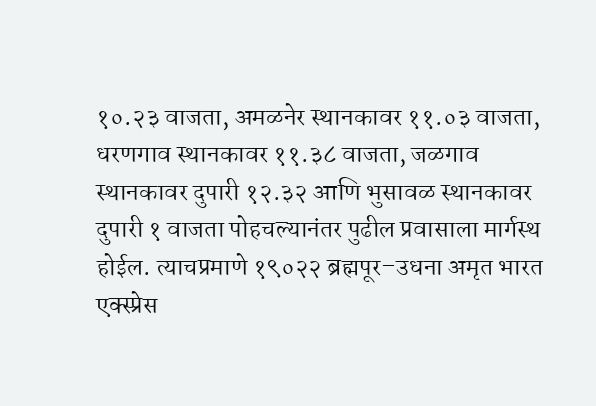१०.२३ वाजता, अमळनेर स्थानकावर ११.०३ वाजता, धरणगाव स्थानकावर ११.३८ वाजता, जळगाव स्थानकावर दुपारी १२.३२ आणि भुसावळ स्थानकावर दुपारी १ वाजता पोहचल्यानंतर पुढील प्रवासाला मार्गस्थ होईल. त्याचप्रमाणे १९०२२ ब्रह्मपूर–उधना अमृत भारत एक्स्प्रेस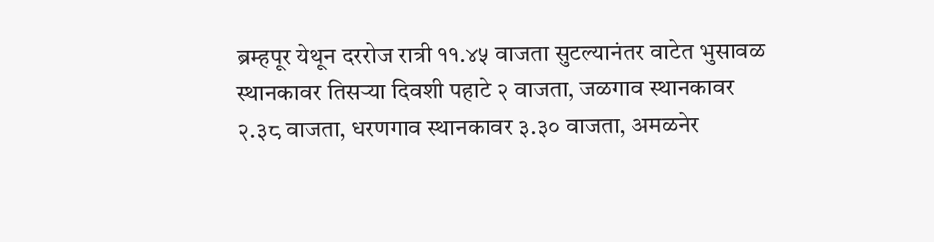ब्रम्हपूर येथून दररोज रात्री ११.४५ वाजता सुटल्यानंतर वाटेत भुसावळ स्थानकावर तिसऱ्या दिवशी पहाटे २ वाजता, जळगाव स्थानकावर २.३८ वाजता, धरणगाव स्थानकावर ३.३० वाजता, अमळनेर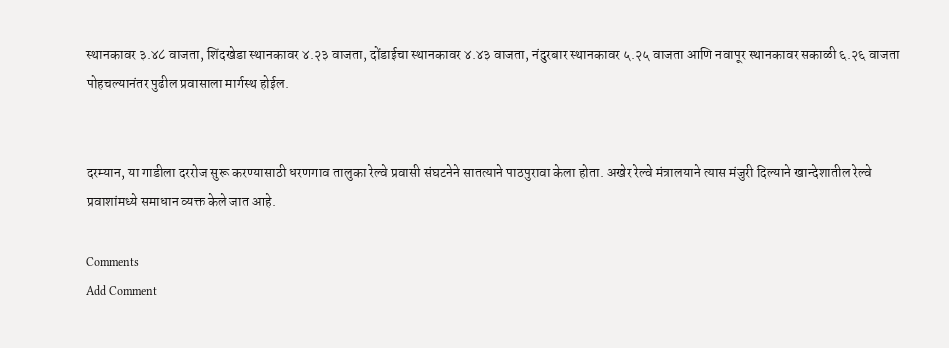स्थानकावर ३.४८ वाजता, शिंदखेडा स्थानकावर ४.२३ वाजता, दोंडाईचा स्थानकावर ४.४३ वाजता, नंदुरबार स्थानकावर ५.२५ वाजता आणि नवापूर स्थानकावर सकाळी ६.२६ वाजता पोहचल्यानंतर पुढील प्रवासाला मार्गस्थ होईल.


दरम्यान, या गाडीला दररोज सुरू करण्यासाठी धरणगाव तालुका रेल्वे प्रवासी संघटनेने सातत्याने पाठपुरावा केला होता. अखेर रेल्वे मंत्रालयाने त्यास मंजुरी दिल्याने खान्देशातील रेल्वे प्रवाशांमध्ये समाधान व्यक्त केले जात आहे.

Comments
Add Comment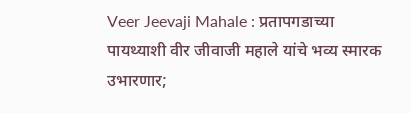Veer Jeevaji Mahale : प्रतापगडाच्या पायथ्याशी वीर जीवाजी महाले यांचे भव्य स्मारक उभारणार;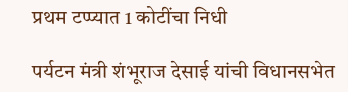प्रथम टप्प्यात 1 कोटींचा निधी

पर्यटन मंत्री शंभूराज देसाई यांची विधानसभेत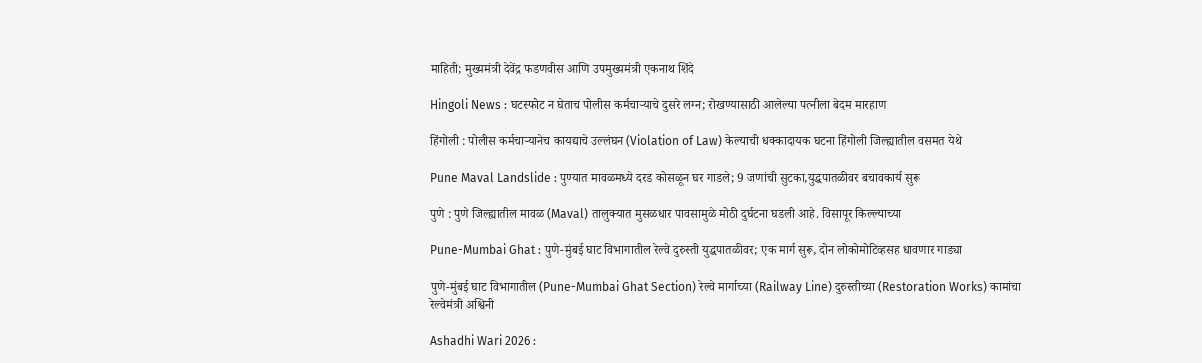माहिती; मुख्यमंत्री देवेंद्र फडणवीस आणि उपमुख्यमंत्री एकनाथ शिंदे

Hingoli News : घटस्फोट न घेताच पोलीस कर्मचाऱ्याचे दुसरे लग्न; रोखण्यासाठी आलेल्या पत्नीला बेदम मारहाण

हिंगोली : पोलीस कर्मचाऱ्यानेच कायद्याचे उल्लंघन (Violation of Law) केल्याची धक्कादायक घटना हिंगोली जिल्ह्यातील वसमत येथे

Pune Maval Landslide : पुण्यात मावळमध्ये दरड कोसळून घर गाडले; 9 जणांची सुटका,युद्धपातळीवर बचावकार्य सुरू

पुणे : पुणे जिल्ह्यातील मावळ (Maval) तालुक्यात मुसळधार पावसामुळे मोठी दुर्घटना घडली आहे. विसापूर किल्ल्याच्या

Pune-Mumbai Ghat : पुणे-मुंबई घाट विभागातील रेल्वे दुरुस्ती युद्धपातळीवर; एक मार्ग सुरू, दोन लोकोमोटिव्हसह धावणार गाड्या

पुणे-मुंबई घाट विभागातील (Pune-Mumbai Ghat Section) रेल्वे मार्गाच्या (Railway Line) दुरुस्तीच्या (Restoration Works) कामांचा रेल्वेमंत्री अश्विनी

Ashadhi Wari 2026 :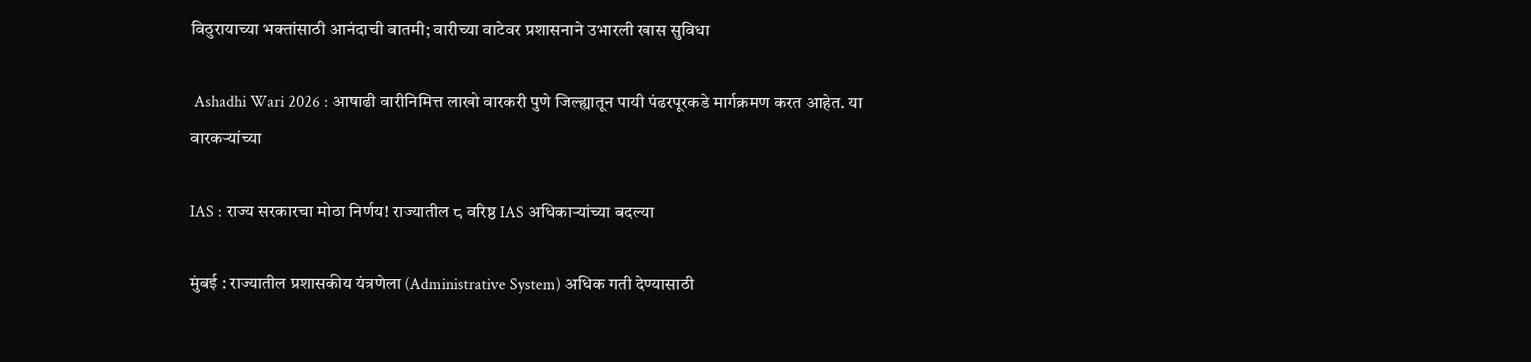विठुरायाच्या भक्तांसाठी आनंदाची बातमी; वारीच्या वाटेवर प्रशासनाने उभारली खास सुविधा

 Ashadhi Wari 2026 : आषाढी वारीनिमित्त लाखो वारकरी पुणे जिल्ह्यातून पायी पंढरपूरकडे मार्गक्रमण करत आहेत. या वारकऱ्यांच्या

IAS : राज्य सरकारचा मोठा निर्णय! राज्यातील ८ वरिष्ठ IAS अधिकाऱ्यांच्या बदल्या

मुंबई : राज्यातील प्रशासकीय यंत्रणेला (Administrative System) अधिक गती देण्यासाठी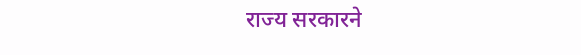राज्य सरकारने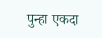पुन्हा एकदा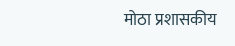मोठा प्रशासकीय